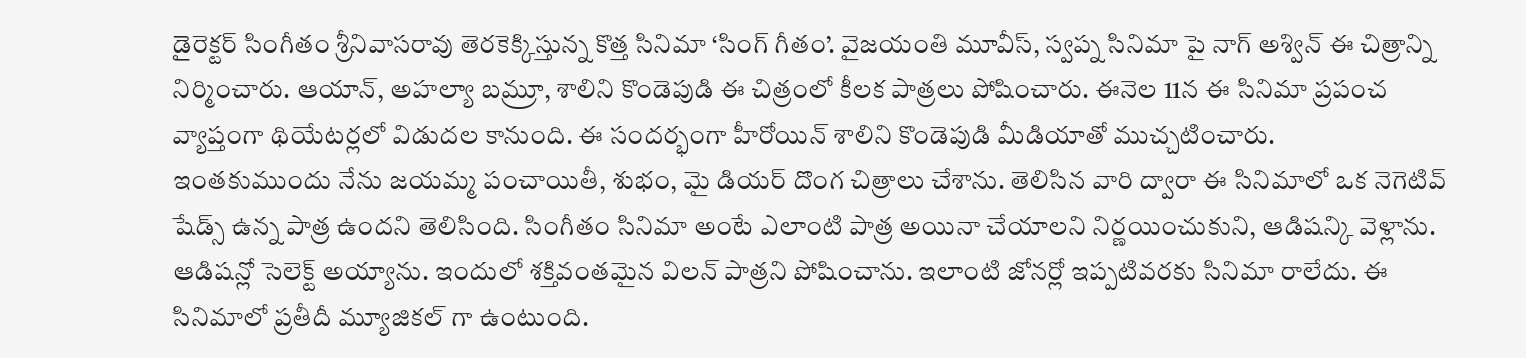డైరెక్టర్ సింగీతం శ్రీనివాసరావు తెరకెక్కిస్తున్న కొత్త సినిమా ‘సింగ్ గీతం’. వైజయంతి మూవీస్, స్వప్న సినిమా పై నాగ్ అశ్విన్ ఈ చిత్రాన్ని నిర్మించారు. ఆయాన్, అహల్యా బమ్రూ, శాలిని కొండెపుడి ఈ చిత్రంలో కీలక పాత్రలు పోషించారు. ఈనెల 11న ఈ సినిమా ప్రపంచ వ్యాప్తంగా థియేటర్లలో విడుదల కానుంది. ఈ సందర్భంగా హీరోయిన్ శాలిని కొండెపుడి మీడియాతో ముచ్చటించారు.
ఇంతకుముందు నేను జయమ్మ పంచాయితీ, శుభం, మై డియర్ దొంగ చిత్రాలు చేశాను. తెలిసిన వారి ద్వారా ఈ సినిమాలో ఒక నెగెటివ్ షేడ్స్ ఉన్న పాత్ర ఉందని తెలిసింది. సింగీతం సినిమా అంటే ఎలాంటి పాత్ర అయినా చేయాలని నిర్ణయించుకుని, ఆడిషన్కి వెళ్లాను. ఆడిషన్లో సెలెక్ట్ అయ్యాను. ఇందులో శక్తివంతమైన విలన్ పాత్రని పోషించాను. ఇలాంటి జోనర్లో ఇప్పటివరకు సినిమా రాలేదు. ఈ సినిమాలో ప్రతీదీ మ్యూజికల్ గా ఉంటుంది.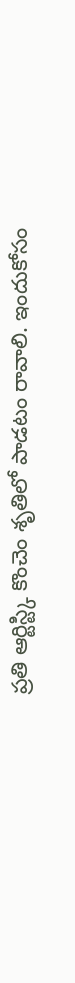ప్రతి ఆర్టిస్ట్కి కొంచెం శృతిలో పాడటం రావాలి. ఇందుకోసం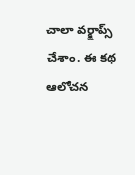చాలా వర్క్షాప్స్ చేశాం. ఈ కథ ఆలోచన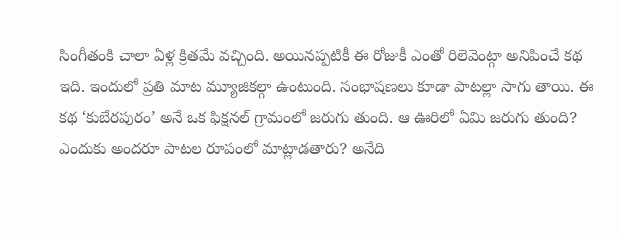సింగీతంకి చాలా ఏళ్ల క్రితమే వచ్చింది. అయినప్పటికీ ఈ రోజుకీ ఎంతో రిలెవెంట్గా అనిపించే కథ ఇది. ఇందులో ప్రతి మాట మ్యూజికల్గా ఉంటుంది. సంభాషణలు కూడా పాటల్లా సాగు తాయి. ఈ కథ ‘కుబేరపురం’ అనే ఒక ఫిక్షనల్ గ్రామంలో జరుగు తుంది. ఆ ఊరిలో ఏమి జరుగు తుంది? ఎందుకు అందరూ పాటల రూపంలో మాట్లాడతారు? అనేది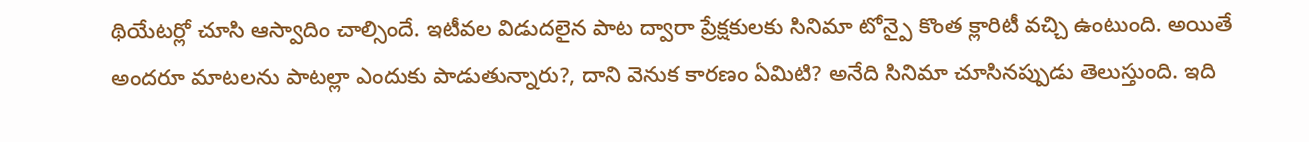థియేటర్లో చూసి ఆస్వాదిం చాల్సిందే. ఇటీవల విడుదలైన పాట ద్వారా ప్రేక్షకులకు సినిమా టోన్పై కొంత క్లారిటీ వచ్చి ఉంటుంది. అయితే అందరూ మాటలను పాటల్లా ఎందుకు పాడుతున్నారు?, దాని వెనుక కారణం ఏమిటి? అనేది సినిమా చూసినప్పుడు తెలుస్తుంది. ఇది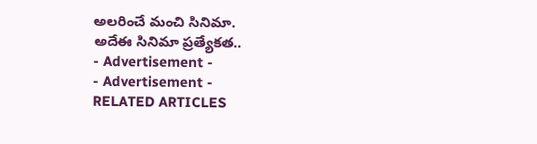అలరించే మంచి సినిమా.
అదేఈ సినిమా ప్రత్యేకత..
- Advertisement -
- Advertisement -
RELATED ARTICLES